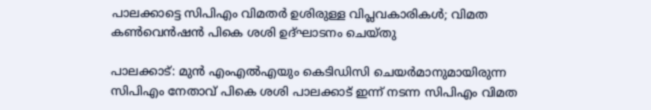പാലക്കാട്ടെ സിപിഎം വിമതര്‍ ഉശിരുള്ള വിപ്ലവകാരികള്‍; വിമത കണ്‍വെന്‍ഷന്‍ പികെ ശശി ഉദ്ഘാടനം ചെയ്തു

പാലക്കാട്: മുന്‍ എംഎല്‍എയും കെടിഡിസി ചെയര്‍മാനുമായിരുന്ന സിപിഎം നേതാവ് പികെ ശശി പാലക്കാട് ഇന്ന് നടന്ന സിപിഎം വിമത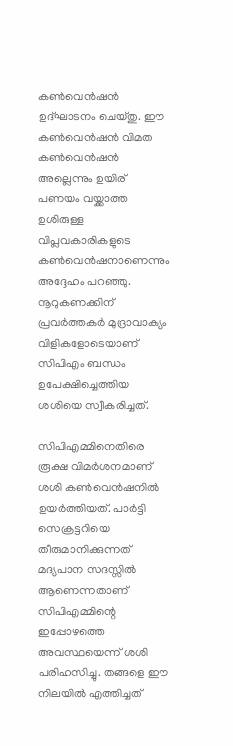കണ്‍വെന്‍ഷന്‍ ഉദ്ഘാടനം ചെയ്തു. ഈ കണ്‍വെന്‍ഷന്‍ വിമത കണ്‍വെന്‍ഷന്‍ അല്ലെന്നും ഉയിര് പണയം വയ്ക്കാത്ത ഉശിരുള്ള വിപ്ലവകാരികളുടെ കണ്‍വെന്‍ഷനാണെന്നും അദ്ദേഹം പറഞ്ഞു. നൂറുകണക്കിന് പ്രവര്‍ത്തകര്‍ മുദ്രാവാക്യം വിളികളോടെയാണ് സിപിഎം ബന്ധം ഉപേക്ഷിച്ചെത്തിയ ശശിയെ സ്വീകരിച്ചത്.

സിപിഎമ്മിനെതിരെ രൂക്ഷ വിമര്‍ശനമാണ് ശശി കണ്‍വെന്‍ഷനില്‍ ഉയര്‍ത്തിയത്. പാര്‍ട്ടി സെക്രട്ടറിയെ തീരുമാനിക്കുന്നത് മദ്യപാന സദസ്സില്‍ ആണെന്നതാണ് സിപിഎമ്മിന്റെ ഇപ്പോഴത്തെ അവസ്ഥയെന്ന് ശശി പരിഹസിച്ചു. തങ്ങളെ ഈ നിലയില്‍ എത്തിച്ചത്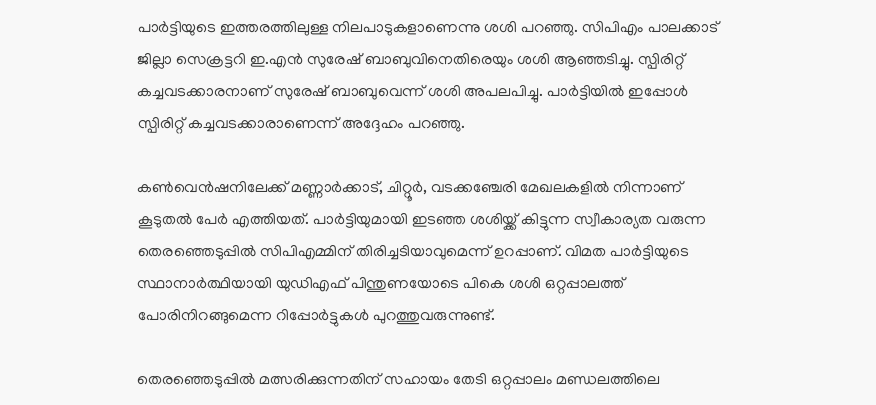പാര്‍ട്ടിയുടെ ഇത്തരത്തിലുള്ള നിലപാടുകളാണെന്നു ശശി പറഞ്ഞു. സിപിഎം പാലക്കാട് ജില്ലാ സെക്രട്ടറി ഇ.എന്‍ സുരേഷ് ബാബുവിനെതിരെയും ശശി ആഞ്ഞടിച്ചു. സ്പിരിറ്റ് കച്ചവടക്കാരനാണ് സുരേഷ് ബാബുവെന്ന് ശശി അപലപിച്ചു. പാര്‍ട്ടിയില്‍ ഇപ്പോള്‍ സ്പിരിറ്റ് കച്ചവടക്കാരാണെന്ന് അദ്ദേഹം പറഞ്ഞു.

കണ്‍വെന്‍ഷനിലേക്ക് മണ്ണാര്‍ക്കാട്, ചിറ്റൂര്‍, വടക്കഞ്ചേരി മേഖലകളില്‍ നിന്നാണ് കൂടുതല്‍ പേര്‍ എത്തിയത്. പാര്‍ട്ടിയുമായി ഇടഞ്ഞ ശശിയ്ക്ക് കിട്ടുന്ന സ്വീകാര്യത വരുന്ന തെരഞ്ഞെടുപ്പില്‍ സിപിഎമ്മിന് തിരിച്ചടിയാവുമെന്ന് ഉറപ്പാണ്. വിമത പാര്‍ട്ടിയുടെ സ്ഥാനാര്‍ത്ഥിയായി യുഡിഎഫ് പിന്തുണയോടെ പികെ ശശി ഒറ്റപ്പാലത്ത് പോരിനിറങ്ങുമെന്ന റിപ്പോര്‍ട്ടുകള്‍ പുറത്തുവരുന്നുണ്ട്.

തെരഞ്ഞെടുപ്പില്‍ മത്സരിക്കുന്നതിന് സഹായം തേടി ഒറ്റപ്പാലം മണ്ഡലത്തിലെ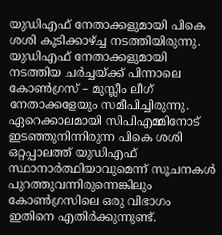യുഡിഎഫ് നേതാക്കളുമായി പികെ ശശി കൂടിക്കാഴ്ച്ച നടത്തിയിരുന്നു. യുഡിഎഫ് നേതാക്കളുമായി നടത്തിയ ചര്‍ച്ചയ്ക്ക് പിന്നാലെ കോണ്‍ഗ്രസ് – മുസ്ലീം ലീഗ് നേതാക്കളേയും സമീപിച്ചിരുന്നു. ഏറെക്കാലമായി സിപിഎമ്മിനോട് ഇടഞ്ഞുനിന്നിരുന്ന പികെ ശശി ഒറ്റപ്പാലത്ത് യുഡിഎഫ് സ്ഥാനാര്‍ത്ഥിയാവുമെന്ന് സൂചനകള്‍ പുറത്തുവന്നിരുന്നെങ്കിലും കോണ്‍ഗ്രസിലെ ഒരു വിഭാഗം ഇതിനെ എതിര്‍ക്കുന്നുണ്ട്.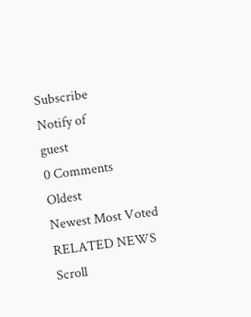Subscribe
Notify of
guest
0 Comments
Oldest
Newest Most Voted
RELATED NEWS
Scroll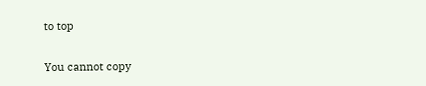to top

You cannot copy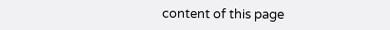content of this page